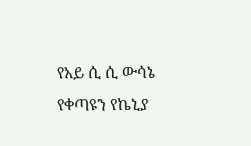የአይ ሲ ሲ ውሳኔ የቀጣዩን የኬኒያ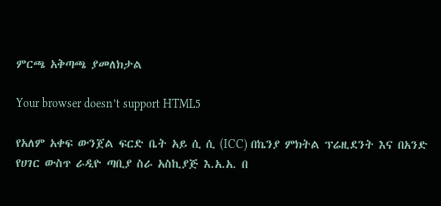ምርጫ አቅጣጫ ያመለክታል

Your browser doesn’t support HTML5

የአለም አቀፍ ውንጀል ፍርድ ቤት አይ ሲ ሲ (ICC) በኬንያ ምክትል ፕሬዚደንት እና በአንድ የሀገር ውስጥ ራዲዮ ጣቢያ ስራ አስኪያጅ እ.አ.አ. በ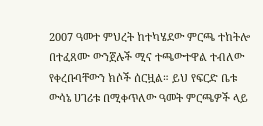2007 ዓመተ ምህረት ከተካሄደው ምርጫ ተከትሎ በተፈጸሙ ውንጀሉች ሚና ተጫውተዋል ተብለው የቀረቡባቸውን ክሶች ሰርዟል። ይህ የፍርድ ቤቱ ውሳኔ ሀገሪቱ በሚቀጥለው ዓመት ምርጫዎች ላይ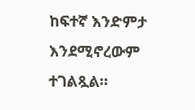ከፍተኛ እንድምታ እንደሚኖረውም ተገልጿል።